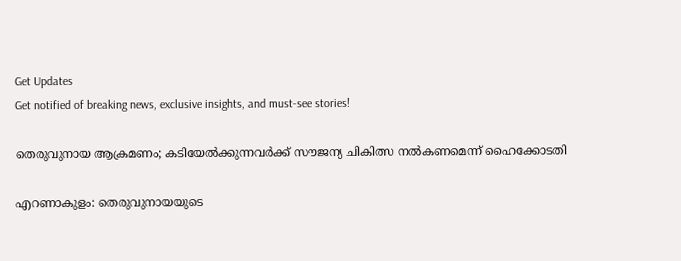Get Updates
Get notified of breaking news, exclusive insights, and must-see stories!

തെരുവുനായ ആക്രമണം; കടിയേൽക്കുന്നവർക്ക് സൗജന്യ ചികിത്സ നല്‍കണമെന്ന് ഹൈക്കോടതി

എറണാകുളം: തെരുവുനായയുടെ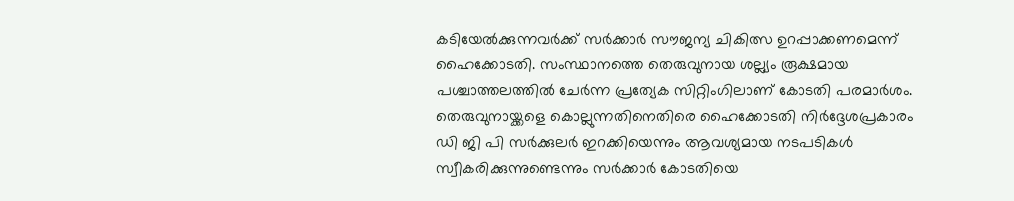കടിയേൽക്കുന്നവർക്ക് സർക്കാർ സൗജന്യ ചികിത്സ ഉറപ്പാക്കണമെന്ന് ഹൈക്കോടതി. സംസ്ഥാനത്തെ തെരുവുനായ ശല്ല്യം രൂക്ഷമായ പശ്ചാത്തലത്തിൽ ചേ‍ർന്ന പ്രത്യേക സിറ്റിംഗിലാണ് കോടതി പരമാർശം. തെരുവുനായ്ക്കളെ കൊല്ലുന്നതിനെതിരെ ഹൈക്കോടതി നിർദ്ദേശപ്രകാരം ഡി ജി പി സർക്കുലർ ഇറക്കിയെന്നും ആവശ്യമായ നടപടികൾ സ്വീകരിക്കുന്നുണ്ടെന്നും സർക്കാർ കോടതിയെ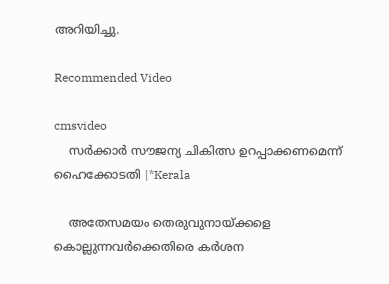അറിയിച്ചു.

Recommended Video

cmsvideo
    സർക്കാർ സൗജന്യ ചികിത്സ ഉറപ്പാക്കണമെന്ന് ഹൈക്കോടതി |*Kerala

    അതേസമയം തെരുവുനായ്ക്കളെ കൊല്ലുന്നവർക്കെതിരെ കർശന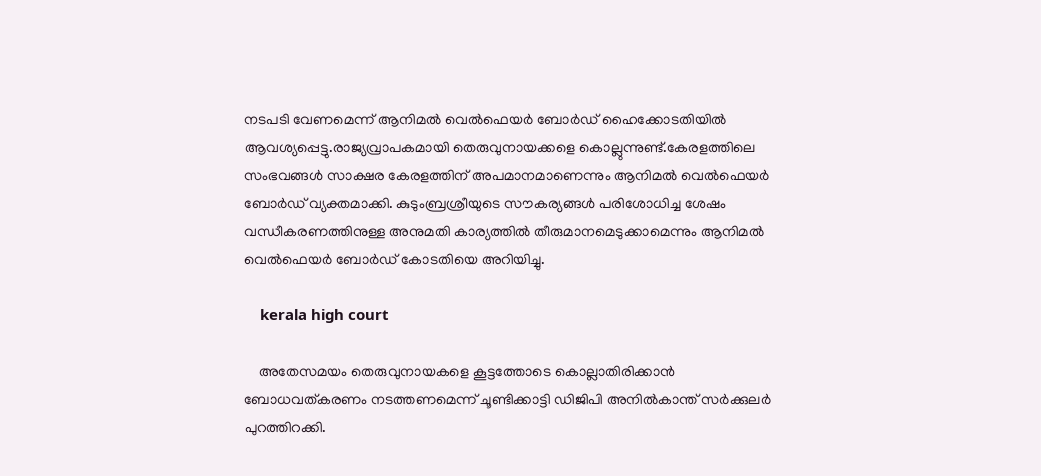നടപടി വേണമെന്ന് ആനിമൽ വെൽഫെയർ ബോർഡ് ഹൈക്കോടതിയിൽ ആവശ്യപ്പെട്ടു.രാജ്യവ്രാപകമായി തെരുവുനായക്കളെ കൊല്ലുന്നുണ്ട്.കേരളത്തിലെ സംഭവങ്ങൾ സാക്ഷര കേരളത്തിന് അപമാനമാണെന്നും ആനിമൽ വെൽഫെയർ ബോർഡ് വ്യക്തമാക്കി. കുടുംബ്രശ്രീയുടെ സൗകര്യങ്ങൾ പരിശോധിച്ച ശേഷം വന്ധീകരണത്തിനുള്ള അനുമതി കാര്യത്തിൽ തീരുമാനമെടുക്കാമെന്നും ആനിമൽ വെൽഫെയര്‍ ബോര്‍ഡ് കോടതിയെ അറിയിച്ചു.

    kerala high court

    അതേസമയം തെരുവുനായകളെ കൂട്ടത്തോടെ കൊല്ലാതിരിക്കാൻ ബോധവത്കരണം നടത്തണമെന്ന് ചൂണ്ടിക്കാട്ടി ഡിജിപി അനില്‍കാന്ത് സർക്കുലർ പുറത്തിറക്കി.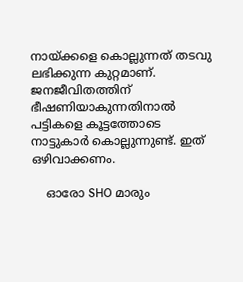നായ്ക്കളെ കൊല്ലുന്നത് തടവു ലഭിക്കുന്ന കുറ്റമാണ്. ജനജീവിതത്തിന് ഭീഷണിയാകുന്നതിനാൽ പട്ടികളെ കൂട്ടത്തോടെ നാട്ടുകാർ കൊല്ലുന്നുണ്ട്. ഇത് ഒഴിവാക്കണം.

    ഓരോ SHO മാരും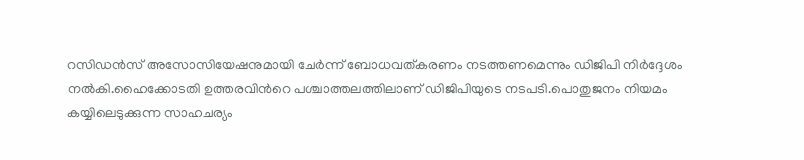റസിഡൻസ് അസോസിയേഷനുമായി ചേർന്ന് ബോധവത്കരണം നടത്തണമെന്നും ഡിജിപി നിര്‍ദ്ദേശം നല്‍കി.ഹൈക്കോടതി ഉത്തരവിന്‍റെ പശ്ചാത്തലത്തിലാണ് ഡിജിപിയുടെ നടപടി.പൊതുജനം നിയമം കയ്യിലെടുക്കുന്ന സാഹചര്യം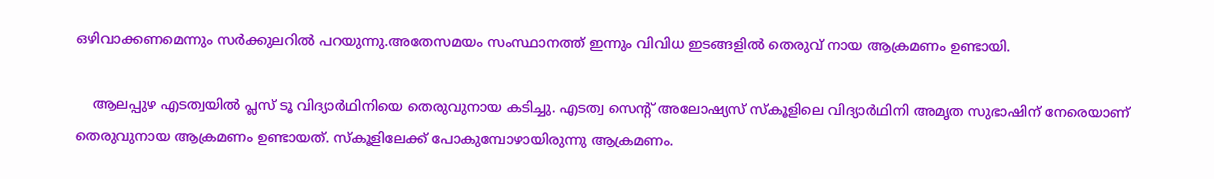ഒഴിവാക്കണമെന്നും സര്‍ക്കുലറില്‍ പറയുന്നു.അതേസമയം സംസ്ഥാനത്ത് ഇന്നും വിവിധ ഇടങ്ങളിൽ തെരുവ് നായ ആക്രമണം ഉണ്ടായി.

    ആലപ്പുഴ എടത്വയിൽ പ്ലസ് ടൂ വിദ്യാർഥിനിയെ തെരുവുനായ കടിച്ചു. എടത്വ സെൻ്റ് അലോഷ്യസ് സ്കൂളിലെ വിദ്യാർഥിനി അമൃത സുഭാഷിന് നേരെയാണ് തെരുവുനായ ആക്രമണം ഉണ്ടായത്. സ്കൂളിലേക്ക് പോകുമ്പോഴായിരുന്നു ആക്രമണം.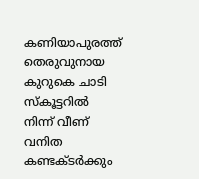കണിയാപുരത്ത് തെരുവുനായ കുറുകെ ചാടി സ്‍കൂട്ടറില്‍ നിന്ന് വീണ് വനിത കണ്ടക്ടർക്കും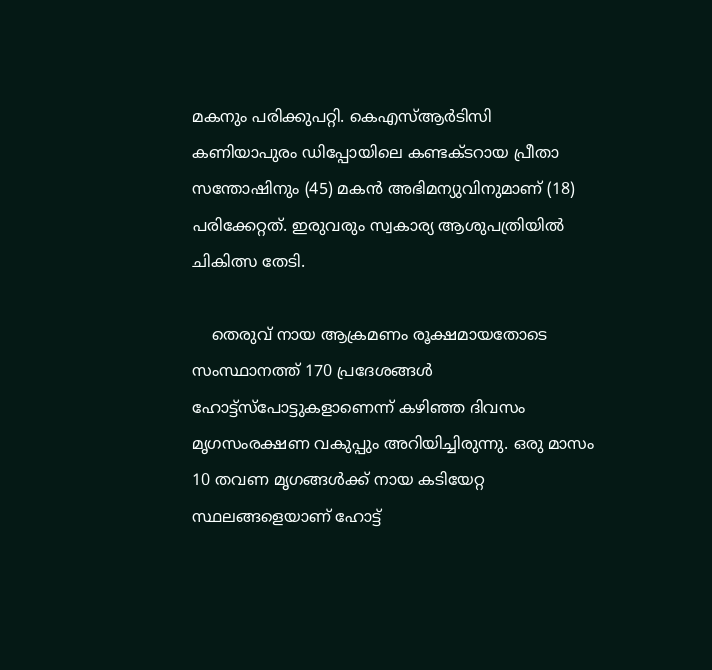മകനും പരിക്കുപറ്റി. കെഎസ്‍ആര്‍ടിസി കണിയാപുരം ഡിപ്പോയിലെ കണ്ടക്ടറായ പ്രീതാ സന്തോഷിനും (45) മകൻ അഭിമന്യുവിനുമാണ് (18) പരിക്കേറ്റത്. ഇരുവരും സ്വകാര്യ ആശുപത്രിയിൽ ചികിത്സ തേടി.

    തെരുവ് നായ ആക്രമണം രൂക്ഷമായതോടെ സംസ്ഥാനത്ത് 170 പ്രദേശങ്ങൾ ഹോട്ട്സ്പോട്ടുകളാണെന്ന് കഴിഞ്ഞ ദിവസം മൃഗസംരക്ഷണ വകുപ്പും അറിയിച്ചിരുന്നു. ഒരു മാസം 10 തവണ മൃഗങ്ങള്‍ക്ക് നായ കടിയേറ്റ സ്ഥലങ്ങളെയാണ് ഹോട്ട്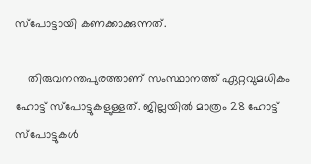സ്‌പോട്ടായി കണക്കാക്കുന്നത്.

    തിരുവനന്തപുരത്താണ് സംസ്ഥാനത്ത് ഏറ്റവുമധികം ഹോട്ട് സ്പോട്ടുകളുള്ളത്. ജില്ലയിൽ മാത്രം 28 ഹോട്ട് സ്പോട്ടുകൾ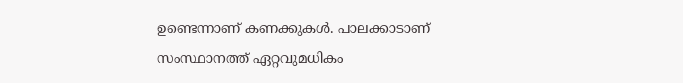ഉണ്ടെന്നാണ് കണക്കുകൾ. പാലക്കാടാണ് സംസ്ഥാനത്ത് ഏറ്റവുമധികം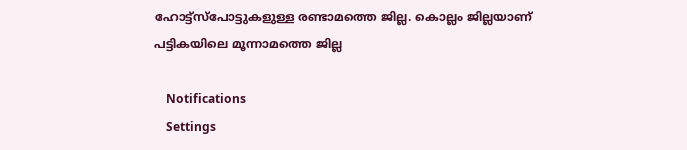ഹോട്ട്സ്പോട്ടുകളുള്ള രണ്ടാമത്തെ ജില്ല. കൊല്ലം ജില്ലയാണ് പട്ടികയിലെ മൂന്നാമത്തെ ജില്ല

    Notifications
    Settings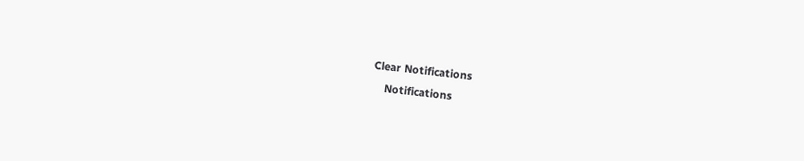Clear Notifications
    Notifications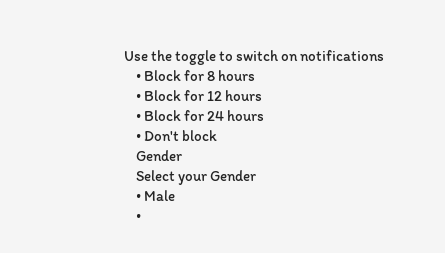Use the toggle to switch on notifications
    • Block for 8 hours
    • Block for 12 hours
    • Block for 24 hours
    • Don't block
    Gender
    Select your Gender
    • Male
    •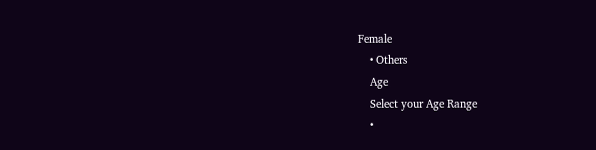Female
    • Others
    Age
    Select your Age Range
    •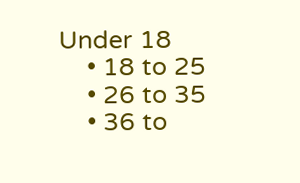Under 18
    • 18 to 25
    • 26 to 35
    • 36 to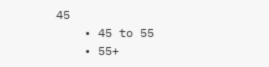45
    • 45 to 55
    • 55+